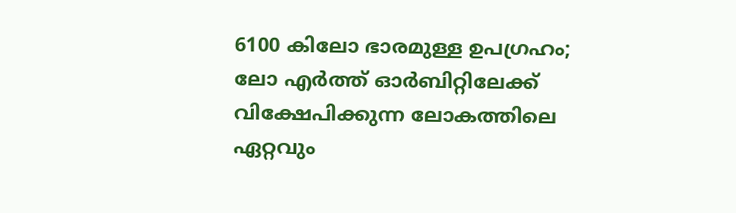6100 കിലോ ഭാരമുള്ള ഉപഗ്രഹം; ലോ എര്‍ത്ത് ഓര്‍ബിറ്റിലേക്ക് വിക്ഷേപിക്കുന്ന ലോകത്തിലെ ഏറ്റവും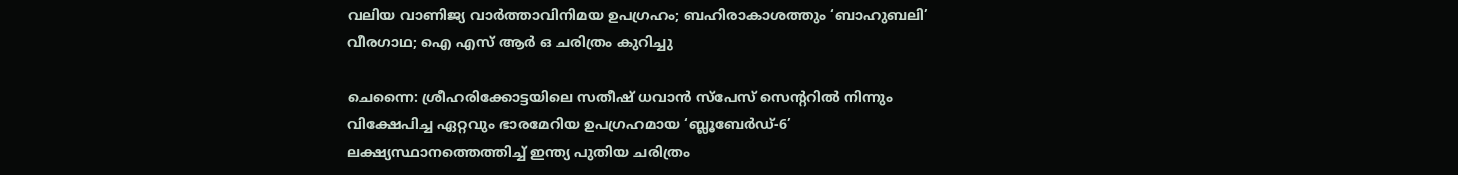വലിയ വാണിജ്യ വാര്‍ത്താവിനിമയ ഉപഗ്രഹം; ബഹിരാകാശത്തും ‘ബാഹുബലി’ വീരഗാഥ; ഐ എസ് ആര്‍ ഒ ചരിത്രം കുറിച്ചു

ചെന്നൈ: ശ്രീഹരിക്കോട്ടയിലെ സതീഷ് ധവാന്‍ സ്പേസ് സെന്ററില്‍ നിന്നും വിക്ഷേപിച്ച ഏറ്റവും ഭാരമേറിയ ഉപഗ്രഹമായ ‘ബ്ലൂബേര്‍ഡ്-6’ ലക്ഷ്യസ്ഥാനത്തെത്തിച്ച് ഇന്ത്യ പുതിയ ചരിത്രം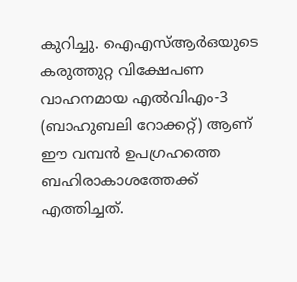കുറിച്ചു. ഐഎസ്ആര്‍ഒയുടെ കരുത്തുറ്റ വിക്ഷേപണ വാഹനമായ എല്‍വിഎം-3 (ബാഹുബലി റോക്കറ്റ്) ആണ് ഈ വമ്പന്‍ ഉപഗ്രഹത്തെ ബഹിരാകാശത്തേക്ക് എത്തിച്ചത്.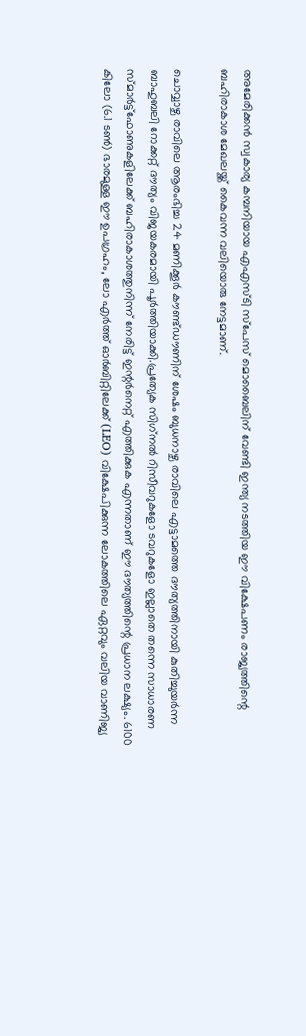അമേരിക്കന്‍ സ്വകാര്യ കമ്പനിയായ എഎസ്ടി സ്പേസ് മൊബൈലിന് വേണ്ടി ഇന്ത്യ നടത്തിയ ഈ വിക്ഷേപണം രാജ്യത്തിന്റെ ബഹിരാകാശ മേഖലയ്ക്ക് കൈവന്ന വലിയൊരു നേട്ടമാണ്.

ചൊവ്വാഴ്ച രാവിലെ ആരംഭിച്ച 24 മണിക്കൂര്‍ കൗണ്ട്ഡൗണിന് ശേഷം ബുധനാഴ്ച രാവിലെ എട്ടാമത്തെ ദൗത്യത്തിനായി കുതിച്ചുയര്‍ന്ന ബാഹുബലി റോക്കറ്റ് ദൗത്യം വിജയകരമായി പൂര്‍ത്തിയാക്കി.പ്രത്യേക സിഗ്‌നല്‍ റിസീവറുകളോ ടവറുകളോ ഇല്ലാതെ തന്നെ സാധാരണ സ്മാര്‍ട്ട്ഫോണുകളിലേക്ക് ബഹിരാകാശത്തുനിന്ന് നേരിട്ട് ഇന്റര്‍നെറ്റ് എത്തിക്കുക എന്നതാണ് ഈ ദൗത്യത്തിന്റെ പ്രധാന ലക്ഷ്യം. 6100 കിലോ (6.1 ടണ്‍) ഭാരമുള്ള ഈ ഉപഗ്രഹം, ലോ എര്‍ത്ത് ഓര്‍ബിറ്റിലേക്ക് (LEO) വിക്ഷേപിക്കുന്ന ലോകത്തിലെ ഏറ്റവും വലിയ വാണിജ്യ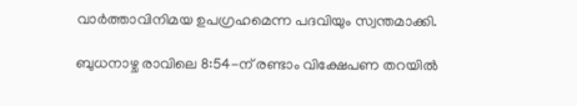വാര്‍ത്താവിനിമയ ഉപഗ്രഹമെന്ന പദവിയും സ്വന്തമാക്കി.

ബുധനാഴ്ച രാവിലെ 8:54-ന് രണ്ടാം വിക്ഷേപണ തറയില്‍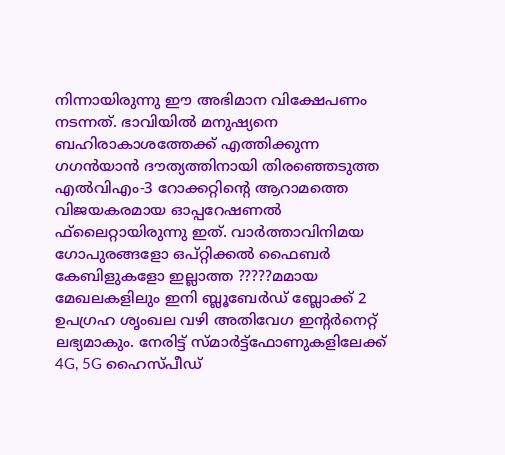നിന്നായിരുന്നു ഈ അഭിമാന വിക്ഷേപണം നടന്നത്. ഭാവിയില്‍ മനുഷ്യനെ ബഹിരാകാശത്തേക്ക് എത്തിക്കുന്ന ഗഗന്‍യാന്‍ ദൗത്യത്തിനായി തിരഞ്ഞെടുത്ത എല്‍വിഎം-3 റോക്കറ്റിന്റെ ആറാമത്തെ വിജയകരമായ ഓപ്പറേഷണല്‍ ഫ്‌ലൈറ്റായിരുന്നു ഇത്. വാര്‍ത്താവിനിമയ ഗോപുരങ്ങളോ ഒപ്റ്റിക്കല്‍ ഫൈബര്‍ കേബിളുകളോ ഇല്ലാത്ത ?????മമായ മേഖലകളിലും ഇനി ബ്ലൂബേര്‍ഡ് ബ്ലോക്ക് 2 ഉപഗ്രഹ ശൃംഖല വഴി അതിവേഗ ഇന്റര്‍നെറ്റ് ലഭ്യമാകും. നേരിട്ട് സ്മാര്‍ട്ട്ഫോണുകളിലേക്ക് 4G, 5G ഹൈസ്പീഡ്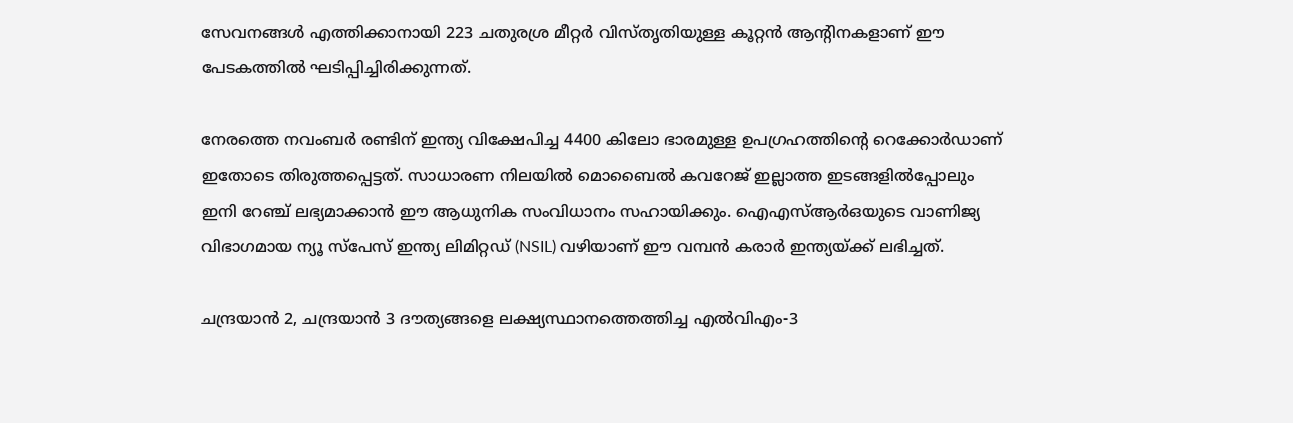സേവനങ്ങള്‍ എത്തിക്കാനായി 223 ചതുരശ്ര മീറ്റര്‍ വിസ്തൃതിയുള്ള കൂറ്റന്‍ ആന്റിനകളാണ് ഈ പേടകത്തില്‍ ഘടിപ്പിച്ചിരിക്കുന്നത്.

നേരത്തെ നവംബര്‍ രണ്ടിന് ഇന്ത്യ വിക്ഷേപിച്ച 4400 കിലോ ഭാരമുള്ള ഉപഗ്രഹത്തിന്റെ റെക്കോര്‍ഡാണ് ഇതോടെ തിരുത്തപ്പെട്ടത്. സാധാരണ നിലയില്‍ മൊബൈല്‍ കവറേജ് ഇല്ലാത്ത ഇടങ്ങളില്‍പ്പോലും ഇനി റേഞ്ച് ലഭ്യമാക്കാന്‍ ഈ ആധുനിക സംവിധാനം സഹായിക്കും. ഐഎസ്ആര്‍ഒയുടെ വാണിജ്യ വിഭാഗമായ ന്യൂ സ്പേസ് ഇന്ത്യ ലിമിറ്റഡ് (NSIL) വഴിയാണ് ഈ വമ്പന്‍ കരാര്‍ ഇന്ത്യയ്ക്ക് ലഭിച്ചത്.

ചന്ദ്രയാന്‍ 2, ചന്ദ്രയാന്‍ 3 ദൗത്യങ്ങളെ ലക്ഷ്യസ്ഥാനത്തെത്തിച്ച എല്‍വിഎം-3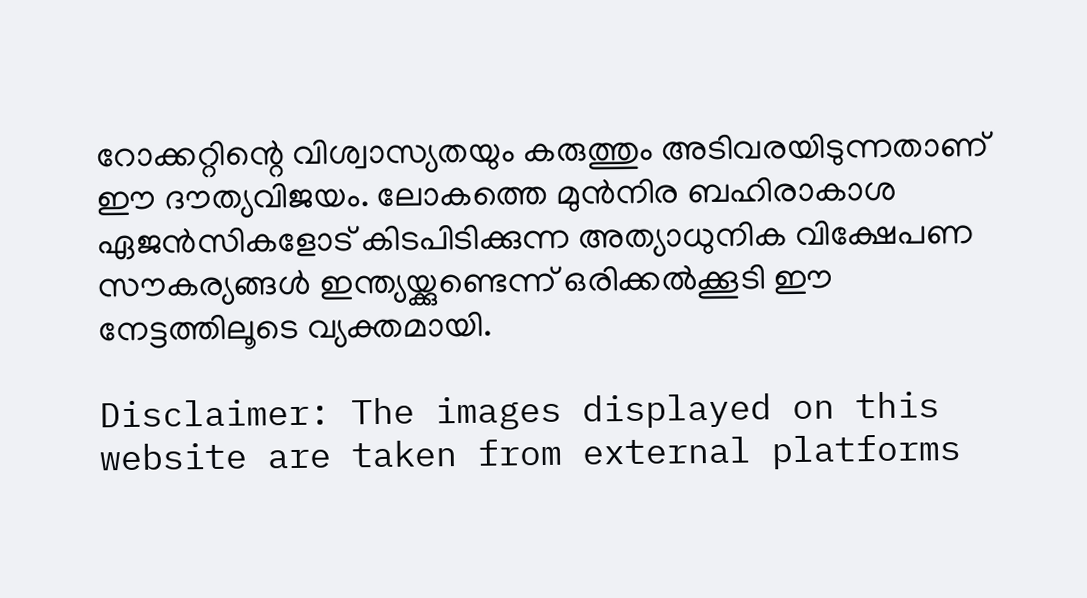റോക്കറ്റിന്റെ വിശ്വാസ്യതയും കരുത്തും അടിവരയിടുന്നതാണ് ഈ ദൗത്യവിജയം. ലോകത്തെ മുന്‍നിര ബഹിരാകാശ ഏജന്‍സികളോട് കിടപിടിക്കുന്ന അത്യാധുനിക വിക്ഷേപണ സൗകര്യങ്ങള്‍ ഇന്ത്യയ്ക്കുണ്ടെന്ന് ഒരിക്കല്‍ക്കൂടി ഈ നേട്ടത്തിലൂടെ വ്യക്തമായി.

Disclaimer: The images displayed on this website are taken from external platforms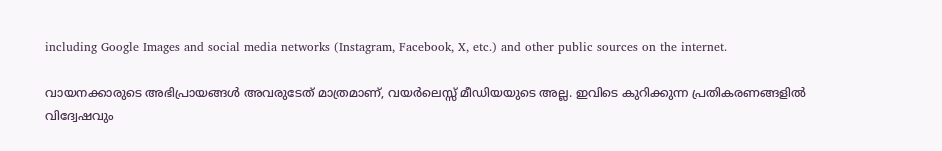including Google Images and social media networks (Instagram, Facebook, X, etc.) and other public sources on the internet.

വായനക്കാരുടെ അഭിപ്രായങ്ങള്‍ അവരുടേത് മാത്രമാണ്, വയർലെസ്സ് മീഡിയയുടെ അല്ല. ഇവിടെ കുറിക്കുന്ന പ്രതികരണങ്ങളിൽ വിദ്വേഷവും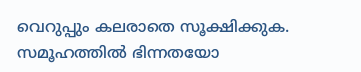വെറുപ്പും കലരാതെ സൂക്ഷിക്കുക. സമൂഹത്തിൽ ഭിന്നതയോ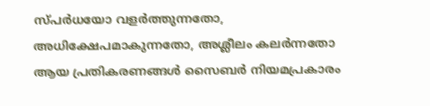സ്‌പർധയോ വളർത്തുന്നതോ, അധിക്ഷേപമാകുന്നതോ, അശ്ലീലം കലർന്നതോ ആയ പ്രതികരണങ്ങൾ സൈബർ നിയമപ്രകാരം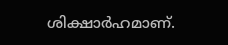ശിക്ഷാർഹമാണ്.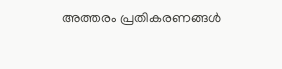അത്തരം പ്രതികരണങ്ങൾ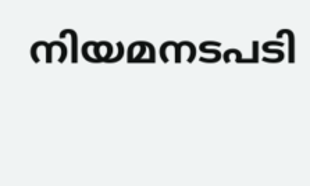നിയമനടപടി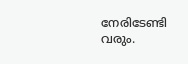നേരിടേണ്ടി വരും.